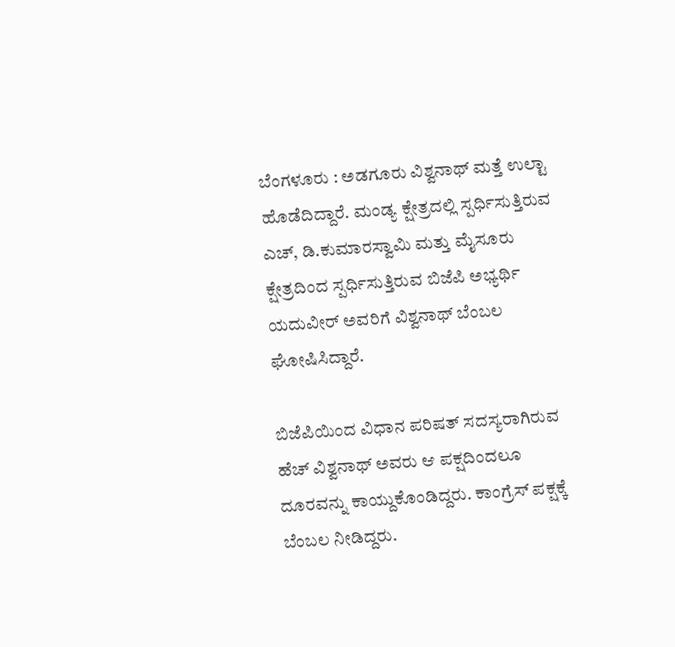ಬೆಂಗಳೂರು : ಅಡಗೂರು ವಿಶ್ವನಾಥ್ ಮತ್ತೆ ಉಲ್ಟಾ ಹೊಡೆದಿದ್ದಾರೆ. ಮಂಡ್ಯ ಕ್ಷೇತ್ರದಲ್ಲಿ ಸ್ಪರ್ಧಿಸುತ್ತಿರುವ ಎಚ್, ಡಿ.ಕುಮಾರಸ್ವಾಮಿ ಮತ್ತು ಮೈಸೂರು ಕ್ಷೇತ್ರದಿಂದ ಸ್ಪರ್ಧಿಸುತ್ತಿರುವ ಬಿಜೆಪಿ ಅಭ್ಯರ್ಥಿ ಯದುವೀರ್ ಅವರಿಗೆ ವಿಶ್ವನಾಥ್ ಬೆಂಬಲ ಘೋಷಿಸಿದ್ದಾರೆ.

ಬಿಜೆಪಿಯಿಂದ ವಿಧಾನ ಪರಿಷತ್ ಸದಸ್ಯರಾಗಿರುವ ಹೆಚ್ ವಿಶ್ವನಾಥ್ ಅವರು ಆ ಪಕ್ಷದಿಂದಲೂ ದೂರವನ್ನು ಕಾಯ್ದುಕೊಂಡಿದ್ದರು. ಕಾಂಗ್ರೆಸ್ ಪಕ್ಷಕ್ಕೆ ಬೆಂಬಲ ನೀಡಿದ್ದರು.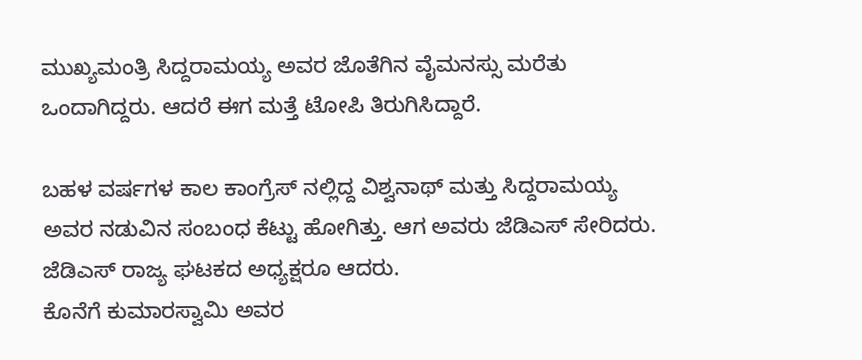ಮುಖ್ಯಮಂತ್ರಿ ಸಿದ್ದರಾಮಯ್ಯ ಅವರ ಜೊತೆಗಿನ ವೈಮನಸ್ಸು ಮರೆತು ಒಂದಾಗಿದ್ದರು. ಆದರೆ ಈಗ ಮತ್ತೆ ಟೋಪಿ ತಿರುಗಿಸಿದ್ದಾರೆ.

ಬಹಳ ವರ್ಷಗಳ ಕಾಲ ಕಾಂಗ್ರೆಸ್ ನಲ್ಲಿದ್ದ ವಿಶ್ವನಾಥ್ ಮತ್ತು ಸಿದ್ದರಾಮಯ್ಯ ಅವರ ನಡುವಿನ ಸಂಬಂಧ ಕೆಟ್ಟು ಹೋಗಿತ್ತು. ಆಗ ಅವರು ಜೆಡಿಎಸ್ ಸೇರಿದರು. ಜೆಡಿಎಸ್ ರಾಜ್ಯ ಘಟಕದ ಅಧ್ಯಕ್ಷರೂ ಆದರು.
ಕೊನೆಗೆ ಕುಮಾರಸ್ವಾಮಿ ಅವರ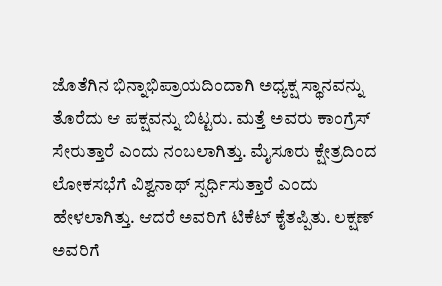ಜೊತೆಗಿನ ಭಿನ್ನಾಭಿಪ್ರಾಯದಿಂದಾಗಿ ಅಧ್ಯಕ್ಷ ಸ್ಥಾನವನ್ನು ತೊರೆದು ಆ ಪಕ್ಷವನ್ನು ಬಿಟ್ಟರು. ಮತ್ತೆ ಅವರು ಕಾಂಗ್ರೆಸ್ ಸೇರುತ್ತಾರೆ ಎಂದು ನಂಬಲಾಗಿತ್ತು. ಮೈಸೂರು ಕ್ಷೇತ್ರದಿಂದ ಲೋಕಸಭೆಗೆ ವಿಶ್ವನಾಥ್ ಸ್ಪರ್ಧಿಸುತ್ತಾರೆ ಎಂದು ಹೇಳಲಾಗಿತ್ತು. ಆದರೆ ಅವರಿಗೆ ಟಿಕೆಟ್ ಕೈತಪ್ಪಿತು. ಲಕ್ಷಣ್ ಅವರಿಗೆ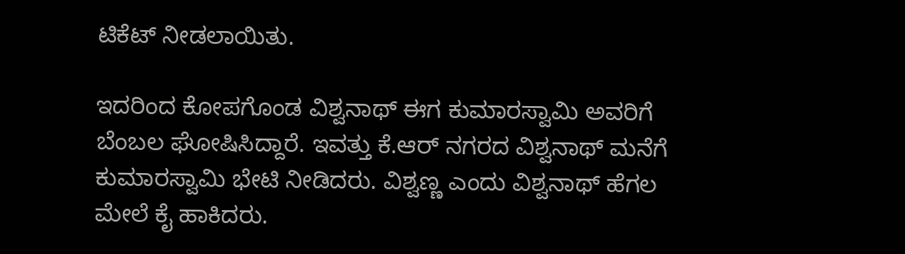ಟಿಕೆಟ್ ನೀಡಲಾಯಿತು.

ಇದರಿಂದ ಕೋಪಗೊಂಡ ವಿಶ್ವನಾಥ್ ಈಗ ಕುಮಾರಸ್ವಾಮಿ ಅವರಿಗೆ ಬೆಂಬಲ ಘೋಷಿಸಿದ್ದಾರೆ. ಇವತ್ತು ಕೆ.ಆರ್ ನಗರದ ವಿಶ್ವನಾಥ್ ಮನೆಗೆ ಕುಮಾರಸ್ವಾಮಿ ಭೇಟಿ ನೀಡಿದರು. ವಿಶ್ವಣ್ಣ ಎಂದು ವಿಶ್ವನಾಥ್ ಹೆಗಲ ಮೇಲೆ ಕೈ ಹಾಕಿದರು.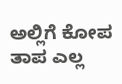ಅಲ್ಲಿಗೆ ಕೋಪ ತಾಪ ಎಲ್ಲ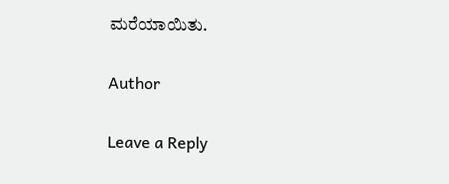ಮರೆಯಾಯಿತು.

Author

Leave a Reply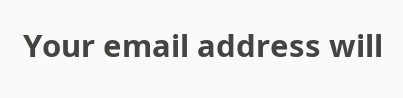Your email address will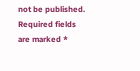not be published. Required fields are marked *